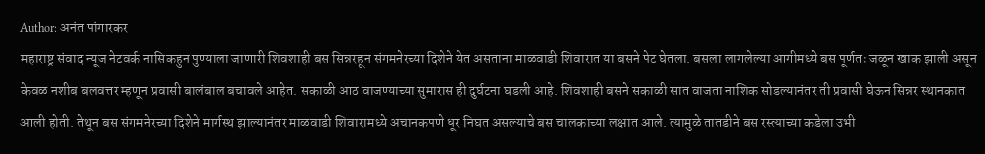Author: अनंत पांगारकर
महाराष्ट्र संवाद न्यूज नेटवर्क नासिकहुन पुण्याला जाणारी शिवशाही बस सिन्नरहून संगमनेरच्या दिशेने येत असताना माळवाडी शिवारात या बसने पेट घेतला. बसला लागलेल्या आगीमध्ये बस पूर्णतः जळून खाक झाली असून केवळ नशीब बलवत्तर म्हणून प्रवासी बालंबाल बचावले आहेत. सकाळी आठ वाजण्याच्या सुमारास ही दुर्घटना घडली आहे. शिवशाही बसने सकाळी सात वाजता नाशिक सोडल्यानंतर ती प्रवासी घेऊन सिन्नर स्थानकात आली होती. तेथून बस संगमनेरच्या दिशेने मार्गस्थ झाल्यानंतर माळवाडी शिवारामध्ये अचानकपणे धूर निघत असल्याचे बस चालकाच्या लक्षात आले. त्यामुळे तातडीने बस रस्त्याच्या कडेला उभी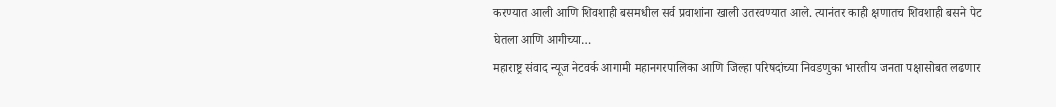करण्यात आली आणि शिवशाही बसमधील सर्व प्रवाशांना खाली उतरवण्यात आले. त्यानंतर काही क्षणातच शिवशाही बसने पेट घेतला आणि आगीच्या…
महाराष्ट्र संवाद न्यूज नेटवर्क आगामी महानगरपालिका आणि जिल्हा परिषदांच्या निवडणुका भारतीय जनता पक्षासोबत लढणार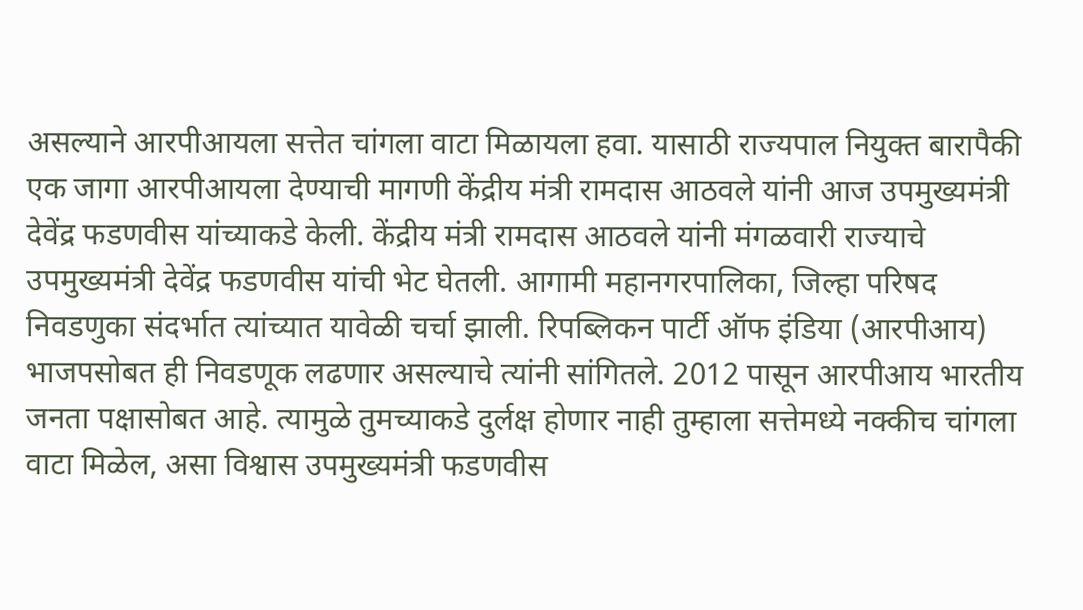असल्याने आरपीआयला सत्तेत चांगला वाटा मिळायला हवा. यासाठी राज्यपाल नियुक्त बारापैकी एक जागा आरपीआयला देण्याची मागणी केंद्रीय मंत्री रामदास आठवले यांनी आज उपमुख्यमंत्री देवेंद्र फडणवीस यांच्याकडे केली. केंद्रीय मंत्री रामदास आठवले यांनी मंगळवारी राज्याचे उपमुख्यमंत्री देवेंद्र फडणवीस यांची भेट घेतली. आगामी महानगरपालिका, जिल्हा परिषद निवडणुका संदर्भात त्यांच्यात यावेळी चर्चा झाली. रिपब्लिकन पार्टी ऑफ इंडिया (आरपीआय) भाजपसोबत ही निवडणूक लढणार असल्याचे त्यांनी सांगितले. 2012 पासून आरपीआय भारतीय जनता पक्षासोबत आहे. त्यामुळे तुमच्याकडे दुर्लक्ष होणार नाही तुम्हाला सत्तेमध्ये नक्कीच चांगला वाटा मिळेल, असा विश्वास उपमुख्यमंत्री फडणवीस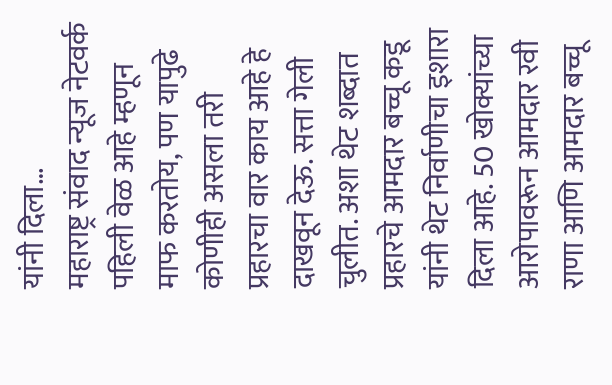यांनी दिला…
महाराष्ट्र संवाद न्यूज नेटवर्क पहिली वेळ आहे म्हणून माफ करतोय, पण यापुढे कोणीही असला तरी प्रहारचा वार काय आहे हे दाखवून देऊ. सत्ता गेली चुलीत. अशा थेट शब्दात प्रहारचे आमदार बच्चू कडू यांनी थेट निर्वाणीचा इशारा दिला आहे. 50 खोक्यांच्या आरोपावरून आमदार रवी राणा आणि आमदार बच्चू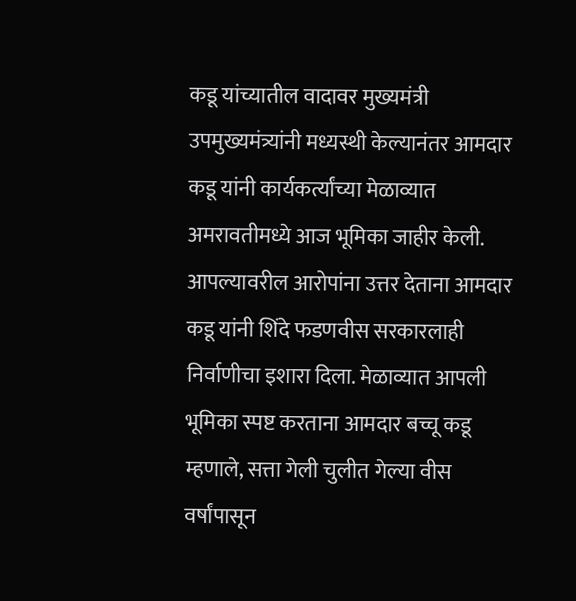कडू यांच्यातील वादावर मुख्यमंत्री उपमुख्यमंत्र्यांनी मध्यस्थी केल्यानंतर आमदार कडू यांनी कार्यकर्त्यांच्या मेळाव्यात अमरावतीमध्ये आज भूमिका जाहीर केली. आपल्यावरील आरोपांना उत्तर देताना आमदार कडू यांनी शिंदे फडणवीस सरकारलाही निर्वाणीचा इशारा दिला. मेळाव्यात आपली भूमिका स्पष्ट करताना आमदार बच्चू कडू म्हणाले, सत्ता गेली चुलीत गेल्या वीस वर्षांपासून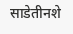साडेतीनशे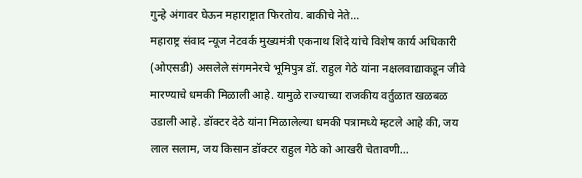गुन्हे अंगावर घेऊन महाराष्ट्रात फिरतोय. बाकीचे नेते…
महाराष्ट्र संवाद न्यूज नेटवर्क मुख्यमंत्री एकनाथ शिंदे यांचे विशेष कार्य अधिकारी (ओएसडी) असलेले संगमनेरचे भूमिपुत्र डॉ. राहुल गेठे यांना नक्षलवाद्याकडून जीवे मारण्याचे धमकी मिळाली आहे. यामुळे राज्याच्या राजकीय वर्तुळात खळबळ उडाली आहे. डॉक्टर देठे यांना मिळालेल्या धमकी पत्रामध्ये म्हटले आहे की, जय लाल सलाम, जय किसान डॉक्टर राहुल गेठे को आखरी चेतावणी…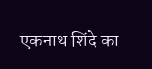एकनाथ शिंदे का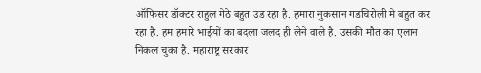ऑफिसर डॉक्टर राहुल गेठे बहुत उड रहा है. हमारा नुकसान गडचिरोली मे बहुत कर रहा है. हम हमारे भाईयों का बदला जलद ही लेने वाले है. उसकी मौत का एलान निकल चुका है. महाराष्ट्र सरकार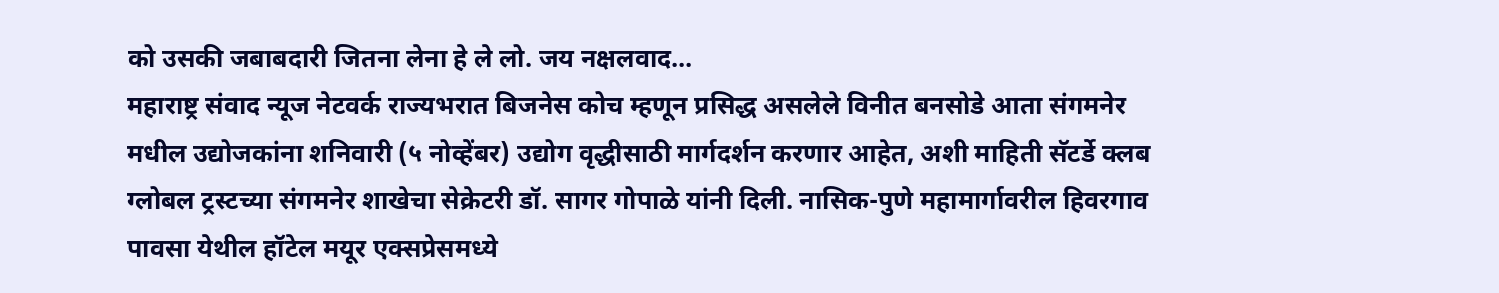को उसकी जबाबदारी जितना लेना हे ले लो. जय नक्षलवाद…
महाराष्ट्र संवाद न्यूज नेटवर्क राज्यभरात बिजनेस कोच म्हणून प्रसिद्ध असलेले विनीत बनसोडे आता संगमनेर मधील उद्योजकांना शनिवारी (५ नोव्हेंबर) उद्योग वृद्धीसाठी मार्गदर्शन करणार आहेत, अशी माहिती सॅटर्डे क्लब ग्लोबल ट्रस्टच्या संगमनेर शाखेचा सेक्रेटरी डॉ. सागर गोपाळे यांनी दिली. नासिक-पुणे महामार्गावरील हिवरगाव पावसा येथील हॉटेल मयूर एक्सप्रेसमध्ये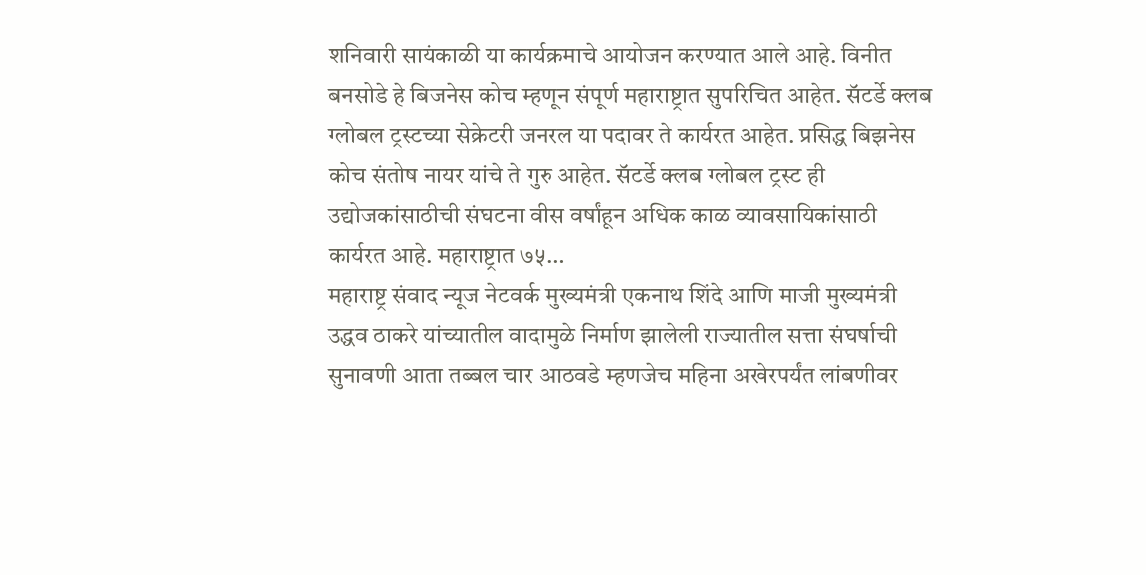शनिवारी सायंकाळी या कार्यक्रमाचे आयोजन करण्यात आले आहे. विनीत बनसोडे हे बिजनेस कोच म्हणून संपूर्ण महाराष्ट्रात सुपरिचित आहेत. सॅटर्डे क्लब ग्लोबल ट्रस्टच्या सेक्रेटरी जनरल या पदावर ते कार्यरत आहेत. प्रसिद्ध बिझनेस कोच संतोष नायर यांचे ते गुरु आहेत. सॅटर्डे क्लब ग्लोबल ट्रस्ट ही उद्योजकांसाठीची संघटना वीस वर्षांहून अधिक काळ व्यावसायिकांसाठी कार्यरत आहे. महाराष्ट्रात ७५…
महाराष्ट्र संवाद न्यूज नेटवर्क मुख्यमंत्री एकनाथ शिंदे आणि माजी मुख्यमंत्री उद्धव ठाकरे यांच्यातील वादामुळे निर्माण झालेली राज्यातील सत्ता संघर्षाची सुनावणी आता तब्बल चार आठवडे म्हणजेच महिना अखेरपर्यंत लांबणीवर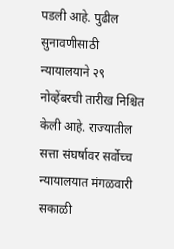पडली आहे. पुढील सुनावणीसाठी न्यायालयाने २९ नोव्हेंबरची तारीख निश्चित केली आहे. राज्यातील सत्ता संघर्षावर सर्वोच्च न्यायालयात मंगळवारी सकाळी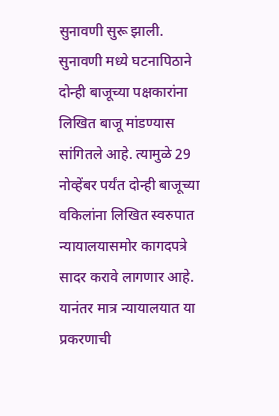सुनावणी सुरू झाली. सुनावणी मध्ये घटनापिठाने दोन्ही बाजूच्या पक्षकारांना लिखित बाजू मांडण्यास सांगितले आहे. त्यामुळे 29 नोव्हेंबर पर्यंत दोन्ही बाजूच्या वकिलांना लिखित स्वरुपात न्यायालयासमोर कागदपत्रे सादर करावे लागणार आहे. यानंतर मात्र न्यायालयात या प्रकरणाची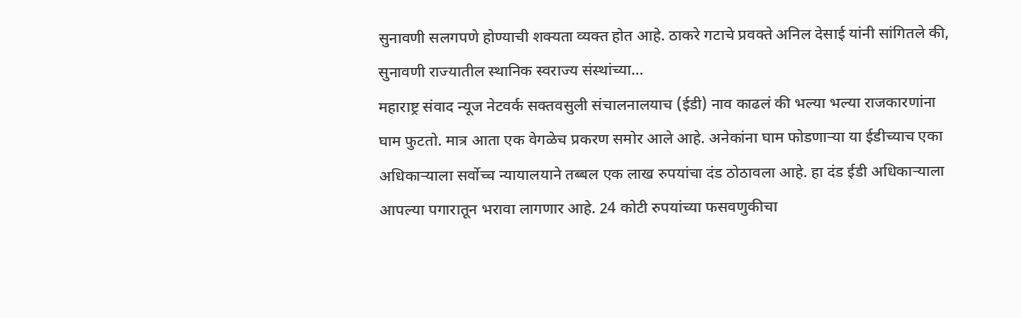सुनावणी सलगपणे होण्याची शक्यता व्यक्त होत आहे. ठाकरे गटाचे प्रवक्ते अनिल देसाई यांनी सांगितले की, सुनावणी राज्यातील स्थानिक स्वराज्य संस्थांच्या…
महाराष्ट्र संवाद न्यूज नेटवर्क सक्तवसुली संचालनालयाच (ईडी) नाव काढलं की भल्या भल्या राजकारणांना घाम फुटतो. मात्र आता एक वेगळेच प्रकरण समोर आले आहे. अनेकांना घाम फोडणाऱ्या या ईडीच्याच एका अधिकाऱ्याला सर्वोच्च न्यायालयाने तब्बल एक लाख रुपयांचा दंड ठोठावला आहे. हा दंड ईडी अधिकाऱ्याला आपल्या पगारातून भरावा लागणार आहे. 24 कोटी रुपयांच्या फसवणुकीचा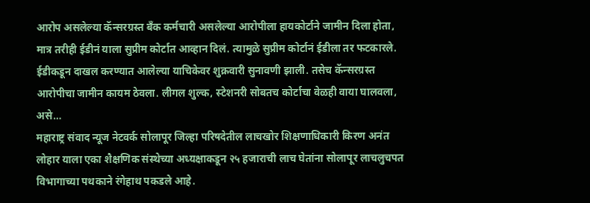आरोप असलेल्या कॅन्सरग्रस्त बँक कर्मचारी असलेल्या आरोपीला हायकोर्टाने जामीन दिला होता, मात्र तरीही ईडीनं याला सुप्रीम कोर्टात आव्हान दिलं. त्यामुळे सुप्रीम कोर्टानं ईडीला तर फटकारले. ईडीकडून दाखल करण्यात आलेल्या याचिकेवर शुक्रवारी सुनावणी झाली. तसेच कॅन्सरग्रस्त आरोपीचा जामीन कायम ठेवला. लीगल शुल्क, स्टेशनरी सोबतच कोर्टाचा वेळही वाया घालवला, असे…
महाराष्ट्र संवाद न्यूज नेटवर्क सोलापूर जिल्हा परिषदेतील लाचखोर शिक्षणाधिकारी किरण अनंत लोहार याला एका शैक्षणिक संस्थेच्या अध्यक्षाकडून २५ हजाराची लाच घेतांना सोलापूर लाचलुचपत विभागाच्या पथकाने रंगेहाथ पकडले आहे.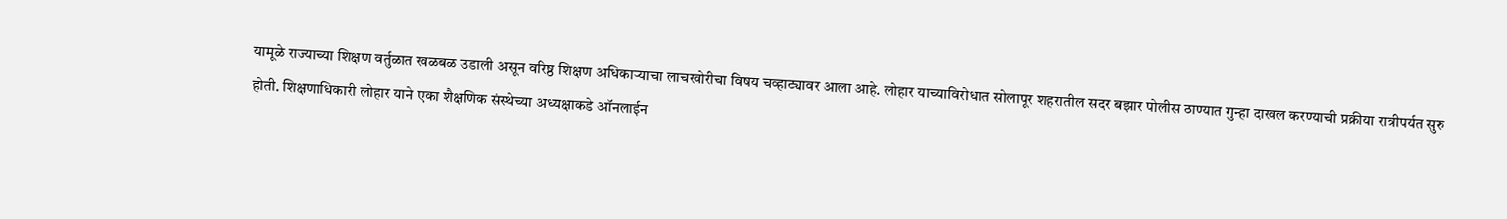यामूळे राज्याच्या शिक्षण वर्तुळात खळबळ उडाली असून वरिष्ठ शिक्षण अधिकाऱ्याचा लाचखोरीचा विषय चव्हाट्यावर आला आहे. लोहार याच्याविरोधात सोलापूर शहरातील सदर बझार पोलीस ठाण्यात गुन्हा दाखल करण्याची प्रक्रीया रात्रीपर्यत सुरु होती. शिक्षणाधिकारी लोहार याने एका शैक्षणिक संस्थेच्या अध्यक्षाकडे ऑनलाईन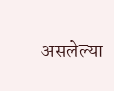असलेल्या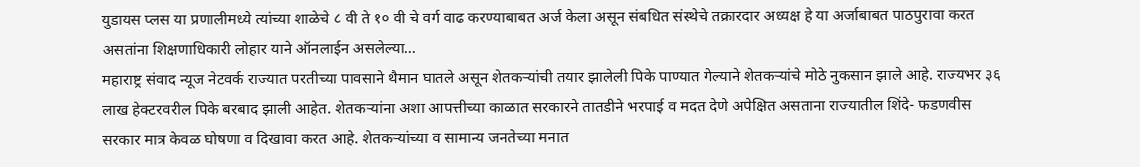युडायस प्लस या प्रणालीमध्ये त्यांच्या शाळेचे ८ वी ते १० वी चे वर्ग वाढ करण्याबाबत अर्ज केला असून संबधित संस्थेचे तक्रारदार अध्यक्ष हे या अर्जाबाबत पाठपुरावा करत असतांना शिक्षणाधिकारी लोहार याने ऑनलाईन असलेल्या…
महाराष्ट्र संवाद न्यूज नेटवर्क राज्यात परतीच्या पावसाने थैमान घातले असून शेतकऱ्यांची तयार झालेली पिके पाण्यात गेल्याने शेतकऱ्यांचे मोठे नुकसान झाले आहे. राज्यभर ३६ लाख हेक्टरवरील पिके बरबाद झाली आहेत. शेतकऱ्यांना अशा आपत्तीच्या काळात सरकारने तातडीने भरपाई व मदत देणे अपेक्षित असताना राज्यातील शिंदे- फडणवीस सरकार मात्र केवळ घोषणा व दिखावा करत आहे. शेतकऱ्यांच्या व सामान्य जनतेच्या मनात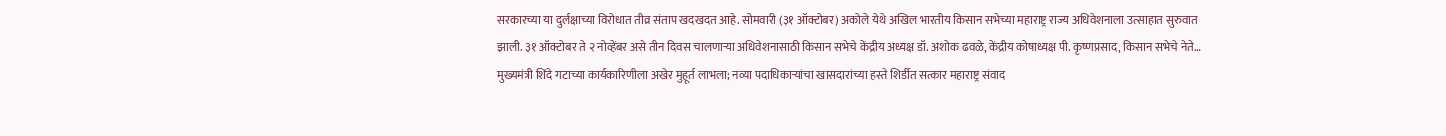सरकारच्या या दुर्लक्षाच्या विरोधात तीव्र संताप खदखदत आहे. सोमवारी (३१ ऑक्टोबर) अकोले येथे अखिल भारतीय किसान सभेच्या महाराष्ट्र राज्य अधिवेशनाला उत्साहात सुरुवात झाली. ३१ ऑक्टोबर ते २ नोव्हेंबर असे तीन दिवस चालणाऱ्या अधिवेशनासाठी किसान सभेचे केंद्रीय अध्यक्ष डॉ. अशोक ढवळे, केंद्रीय कोषाध्यक्ष पी. कृष्णप्रसाद, किसान सभेचे नेते…
मुख्यमंत्री शिंदे गटाच्या कार्यकारिणीला अखेर मुहूर्त लाभला; नव्या पदाधिकाऱ्यांचा खासदारांच्या हस्ते शिर्डीत सत्कार महाराष्ट्र संवाद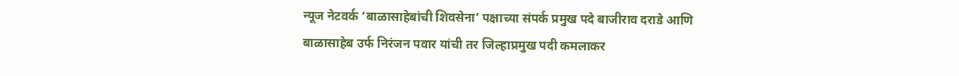न्यूज नेटवर्क ‘बाळासाहेबांची शिवसेना’ पक्षाच्या संपर्क प्रमुख पदे बाजीराव दराडे आणि बाळासाहेब उर्फ निरंजन पवार यांची तर जिल्हाप्रमुख पदी कमलाकर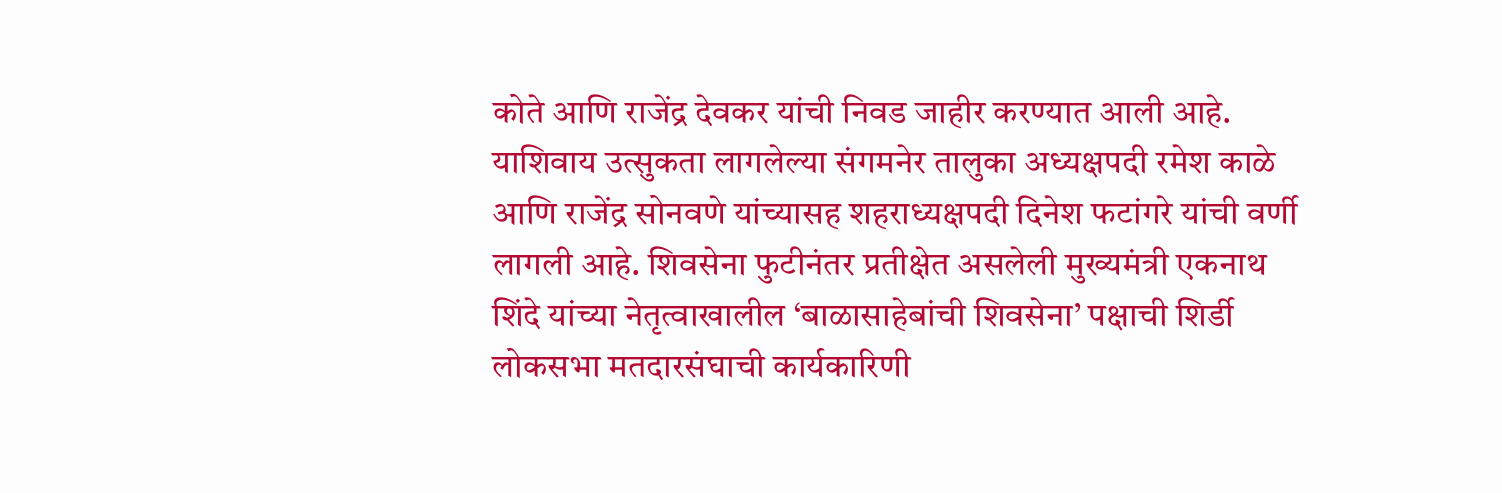कोते आणि राजेंद्र देवकर यांची निवड जाहीर करण्यात आली आहे. याशिवाय उत्सुकता लागलेल्या संगमनेर तालुका अध्यक्षपदी रमेश काळे आणि राजेंद्र सोनवणे यांच्यासह शहराध्यक्षपदी दिनेश फटांगरे यांची वर्णी लागली आहे. शिवसेना फुटीनंतर प्रतीक्षेत असलेली मुख्यमंत्री एकनाथ शिंदे यांच्या नेतृत्वाखालील ‘बाळासाहेबांची शिवसेना’ पक्षाची शिर्डी लोकसभा मतदारसंघाची कार्यकारिणी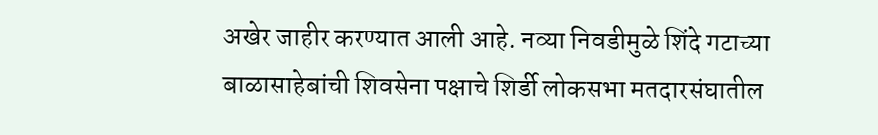अखेर जाहीर करण्यात आली आहे. नव्या निवडीमुळे शिंदे गटाच्या बाळासाहेबांची शिवसेना पक्षाचे शिर्डी लोकसभा मतदारसंघातील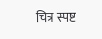चित्र स्पष्ट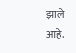झाले आहे.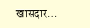खासदार…